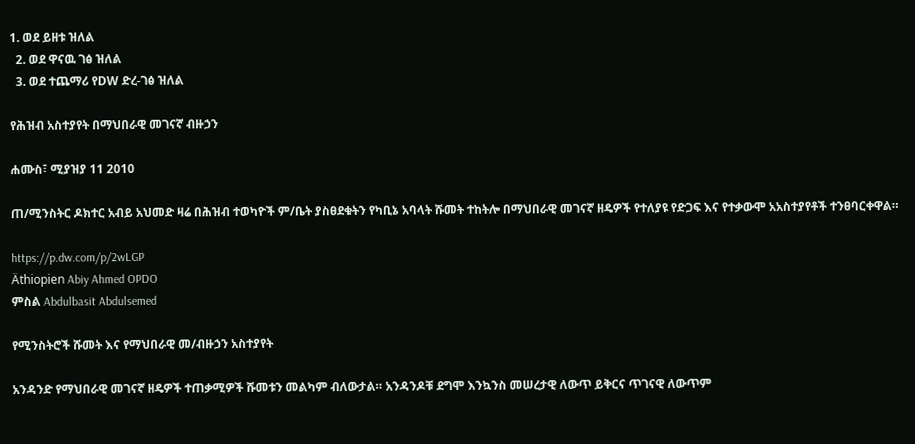1. ወደ ይዘቱ ዝለል
  2. ወደ ዋናዉ ገፅ ዝለል
  3. ወደ ተጨማሪ የDW ድረ-ገፅ ዝለል

የሕዝብ አስተያየት በማህበራዊ መገናኛ ብዙኃን

ሐሙስ፣ ሚያዝያ 11 2010

ጠ/ሚንስትር ዶክተር አብይ አህመድ ዛሬ በሕዝብ ተወካዮች ም/ቤት ያስፀደቁትን የካቢኔ አባላት ሹመት ተከትሎ በማህበራዊ መገናኛ ዘዴዎች የተለያዩ የድጋፍ እና የተቃውሞ አአስተያየቶች ተንፀባርቀዋል።

https://p.dw.com/p/2wLGP
Äthiopien Abiy Ahmed OPDO
ምስል Abdulbasit Abdulsemed

የሚንስትሮች ሹመት እና የማህበራዊ መ/ብዙኃን አስተያየት

አንዳንድ የማህበራዊ መገናኛ ዘዴዎች ተጠቃሚዎች ሹመቱን መልካም ብለውታል። አንዳንዶቹ ደግሞ እንኳንስ መሠረታዊ ለውጥ ይቅርና ጥገናዊ ለውጥም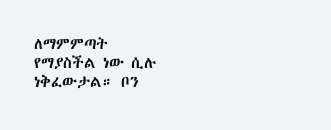ለማምምጣት የማያስችል ነው ሲሉ ነቅፈውታል። ቦን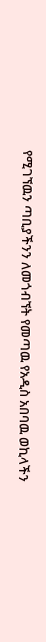የሚገኘዉን ጣቢያችንን ለመጎብኘት የመጣዉ የአዲስ አበባዉ ወኪላችን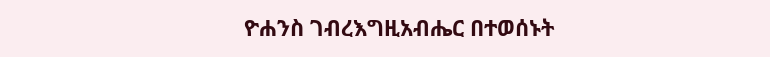ዮሐንስ ገብረእግዚአብሔር በተወሰኑት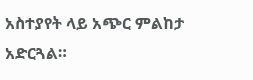አስተያየት ላይ አጭር ምልከታ አድርጓል።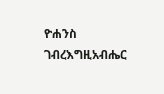ዮሐንስ ገብረእግዚአብሔር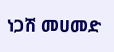ነጋሽ መሀመድ